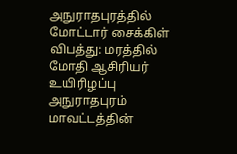அநுராதபுரத்தில் மோட்டார் சைக்கிள் விபத்து: மரத்தில் மோதி ஆசிரியர் உயிரிழப்பு
அநுராதபுரம் மாவட்டத்தின்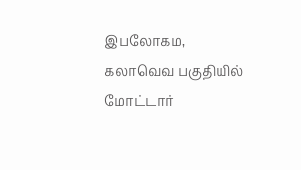இபலோகம, கலாவெவ பகுதியில் மோட்டார்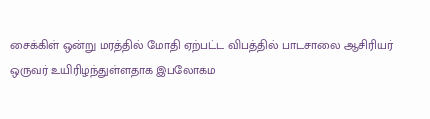சைக்கிள் ஒன்று மரத்தில் மோதி ஏற்பட்ட விபத்தில் பாடசாலை ஆசிரியர் ஒருவர் உயிரிழந்துள்ளதாக இபலோகம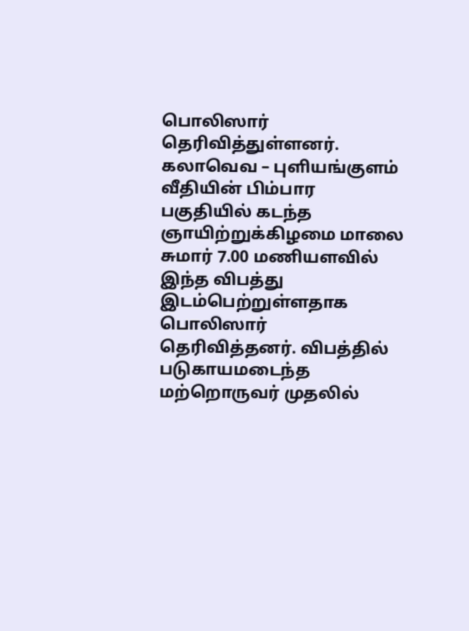பொலிஸார் தெரிவித்துள்ளனர். கலாவெவ – புளியங்குளம் வீதியின் பிம்பார பகுதியில் கடந்த ஞாயிற்றுக்கிழமை மாலை சுமார் 7.00 மணியளவில் இந்த விபத்து இடம்பெற்றுள்ளதாக பொலிஸார் தெரிவித்தனர். விபத்தில் படுகாயமடைந்த மற்றொருவர் முதலில்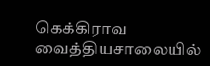கெக்கிராவ வைத்தியசாலையில்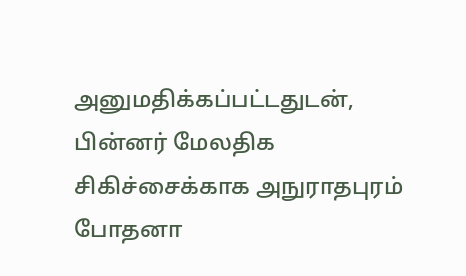அனுமதிக்கப்பட்டதுடன், பின்னர் மேலதிக சிகிச்சைக்காக அநுராதபுரம் போதனா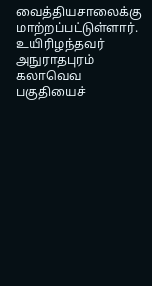வைத்தியசாலைக்கு மாற்றப்பட்டுள்ளார். உயிரிழந்தவர் அநுராதபுரம் கலாவெவ பகுதியைச்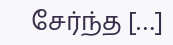சேர்ந்த […]